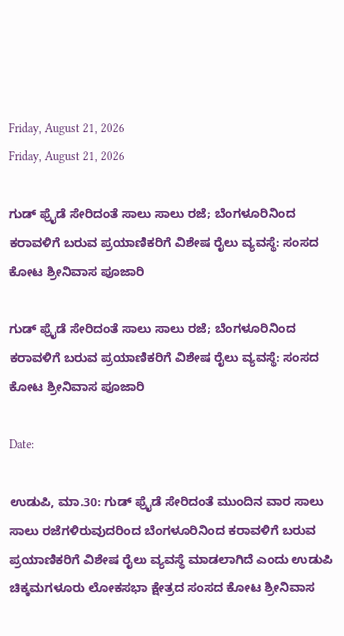Friday, August 21, 2026
Friday, August 21, 2026

ಗುಡ್ ಫ್ರೈಡೆ ಸೇರಿದಂತೆ ಸಾಲು ಸಾಲು ರಜೆ; ಬೆಂಗಳೂರಿನಿಂದ ಕರಾವಳಿಗೆ ಬರುವ ಪ್ರಯಾಣಿಕರಿಗೆ ವಿಶೇಷ ರೈಲು ವ್ಯವಸ್ಥೆ: ಸಂಸದ ಕೋಟ ಶ್ರೀನಿವಾಸ ಪೂಜಾರಿ

ಗುಡ್ ಫ್ರೈಡೆ ಸೇರಿದಂತೆ ಸಾಲು ಸಾಲು ರಜೆ; ಬೆಂಗಳೂರಿನಿಂದ ಕರಾವಳಿಗೆ ಬರುವ ಪ್ರಯಾಣಿಕರಿಗೆ ವಿಶೇಷ ರೈಲು ವ್ಯವಸ್ಥೆ: ಸಂಸದ ಕೋಟ ಶ್ರೀನಿವಾಸ ಪೂಜಾರಿ

Date:

ಉಡುಪಿ, ಮಾ.30: ಗುಡ್ ಫ್ರೈಡೆ ಸೇರಿದಂತೆ ಮುಂದಿನ ವಾರ ಸಾಲು ಸಾಲು ರಜೆಗಳಿರುವುದರಿಂದ ಬೆಂಗಳೂರಿನಿಂದ ಕರಾವಳಿಗೆ ಬರುವ ಪ್ರಯಾಣಿಕರಿಗೆ ವಿಶೇಷ ರೈಲು ವ್ಯವಸ್ಥೆ ಮಾಡಲಾಗಿದೆ ಎಂದು ಉಡುಪಿ ಚಿಕ್ಕಮಗಳೂರು ಲೋಕಸಭಾ ಕ್ಷೇತ್ರದ ಸಂಸದ ಕೋಟ ಶ್ರೀನಿವಾಸ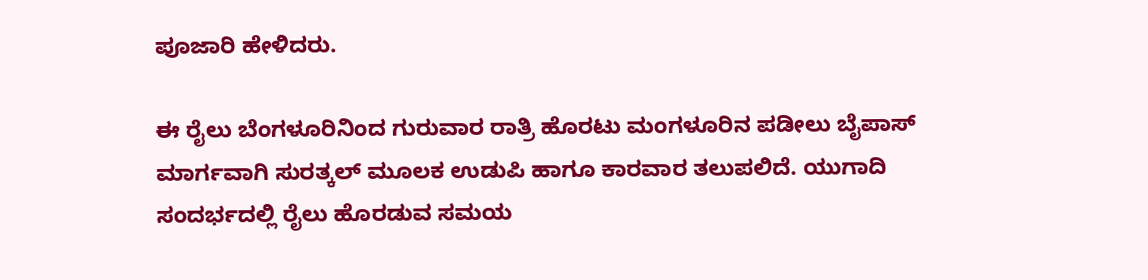ಪೂಜಾರಿ ಹೇಳಿದರು.

ಈ ರೈಲು ಬೆಂಗಳೂರಿನಿಂದ ಗುರುವಾರ ರಾತ್ರಿ ಹೊರಟು ಮಂಗಳೂರಿನ ಪಡೀಲು ಬೈಪಾಸ್ ಮಾರ್ಗವಾಗಿ ಸುರತ್ಕಲ್ ಮೂಲಕ ಉಡುಪಿ ಹಾಗೂ ಕಾರವಾರ ತಲುಪಲಿದೆ. ಯುಗಾದಿ ಸಂದರ್ಭದಲ್ಲಿ ರೈಲು ಹೊರಡುವ ಸಮಯ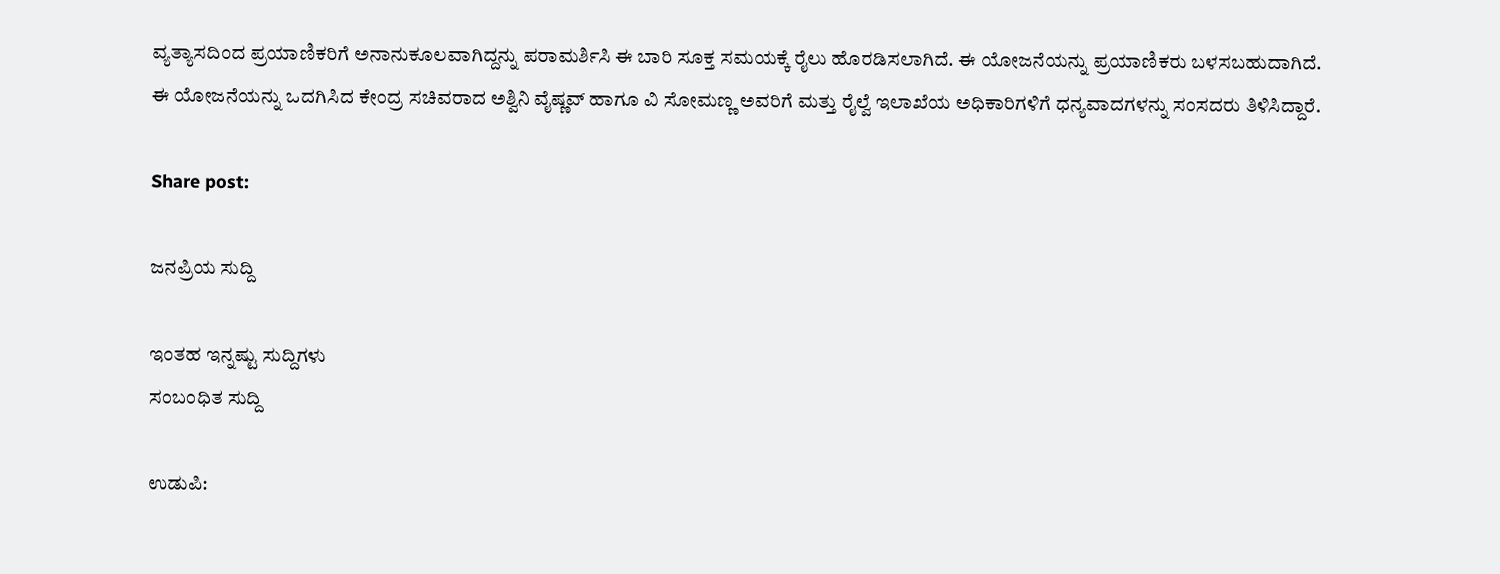ವ್ಯತ್ಯಾಸದಿಂದ ಪ್ರಯಾಣಿಕರಿಗೆ ಅನಾನುಕೂಲವಾಗಿದ್ದನ್ನು ಪರಾಮರ್ಶಿಸಿ ಈ ಬಾರಿ ಸೂಕ್ತ ಸಮಯಕ್ಕೆ ರೈಲು ಹೊರಡಿಸಲಾಗಿದೆ. ಈ ಯೋಜನೆಯನ್ನು ಪ್ರಯಾಣಿಕರು ಬಳಸಬಹುದಾಗಿದೆ.
ಈ ಯೋಜನೆಯನ್ನು ಒದಗಿಸಿದ ಕೇಂದ್ರ ಸಚಿವರಾದ ಅಶ್ವಿನಿ ವೈಷ್ಣವ್ ಹಾಗೂ ವಿ ಸೋಮಣ್ಣ ಅವರಿಗೆ ಮತ್ತು ರೈಲ್ವೆ ಇಲಾಖೆಯ ಅಧಿಕಾರಿಗಳಿಗೆ ಧನ್ಯವಾದಗಳನ್ನು ಸಂಸದರು ತಿಳಿಸಿದ್ದಾರೆ.

Share post:

ಜನಪ್ರಿಯ ಸುದ್ದಿ

ಇಂತಹ ಇನ್ನಷ್ಟು ಸುದ್ದಿಗಳು
ಸಂಬಂಧಿತ ಸುದ್ದಿ

ಉಡುಪಿ: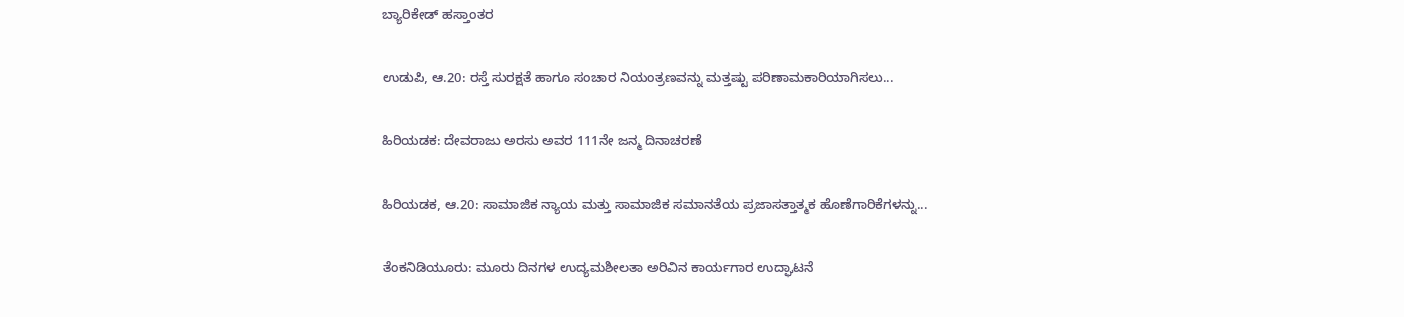ಬ್ಯಾರಿಕೇಡ್‌ ಹಸ್ತಾಂತರ

ಉಡುಪಿ, ಆ.20: ರಸ್ತೆ ಸುರಕ್ಷತೆ ಹಾಗೂ ಸಂಚಾರ ನಿಯಂತ್ರಣವನ್ನು ಮತ್ತಷ್ಟು ಪರಿಣಾಮಕಾರಿಯಾಗಿಸಲು...

ಹಿರಿಯಡಕ: ದೇವರಾಜು ಅರಸು ಅವರ 111ನೇ ಜನ್ಮ ದಿನಾಚರಣೆ

ಹಿರಿಯಡಕ, ಆ.20: ಸಾಮಾಜಿಕ ನ್ಯಾಯ ಮತ್ತು ಸಾಮಾಜಿಕ ಸಮಾನತೆಯ ಪ್ರಜಾಸತ್ತಾತ್ಮಕ ಹೊಣೆಗಾರಿಕೆಗಳನ್ನು...

ತೆಂಕನಿಡಿಯೂರು: ಮೂರು ದಿನಗಳ ಉದ್ಯಮಶೀಲತಾ ಅರಿವಿನ ಕಾರ್ಯಗಾರ ಉದ್ಘಾಟನೆ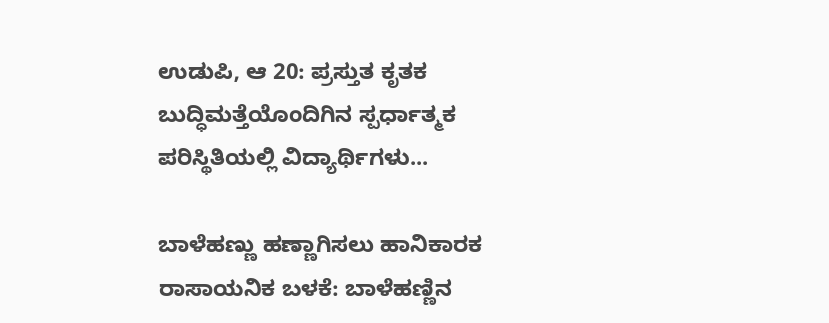ಉಡುಪಿ, ಆ 20: ಪ್ರಸ್ತುತ ಕೃತಕ ಬುದ್ಧಿಮತ್ತೆಯೊಂದಿಗಿನ ಸ್ಪರ್ಧಾತ್ಮಕ ಪರಿಸ್ಥಿತಿಯಲ್ಲಿ ವಿದ್ಯಾರ್ಥಿಗಳು...

ಬಾಳೆಹಣ್ಣು ಹಣ್ಣಾಗಿಸಲು ಹಾನಿಕಾರಕ ರಾಸಾಯನಿಕ ಬಳಕೆ: ಬಾಳೆಹಣ್ಣಿನ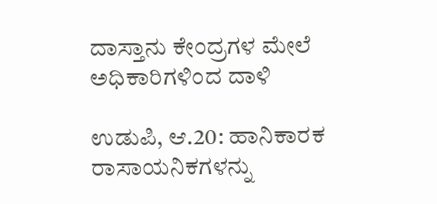ದಾಸ್ತಾನು ಕೇಂದ್ರಗಳ ಮೇಲೆ ಅಧಿಕಾರಿಗಳಿಂದ ದಾಳಿ

ಉಡುಪಿ, ಆ.20: ಹಾನಿಕಾರಕ ರಾಸಾಯನಿಕಗಳನ್ನು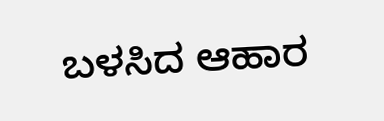ಬಳಸಿದ ಆಹಾರ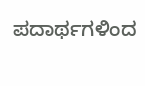ಪದಾರ್ಥಗಳಿಂದ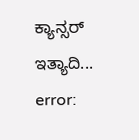ಕ್ಯಾನ್ಸರ್ ಇತ್ಯಾದಿ...
error: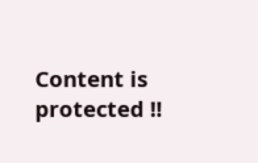Content is protected !!